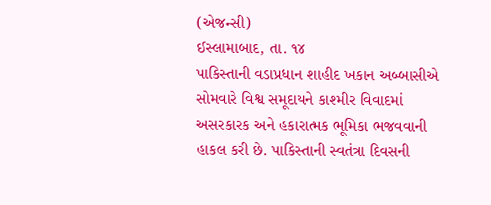(એજન્સી)
ઈસ્લામાબાદ, તા. ૧૪
પાકિસ્તાની વડાપ્રધાન શાહીદ ખકાન અબ્બાસીએ સોમવારે વિશ્વ સમૂદાયને કાશ્મીર વિવાદમાં અસરકારક અને હકારાત્મક ભૂમિકા ભજવવાની હાકલ કરી છે. પાકિસ્તાની સ્વતંત્રા દિવસની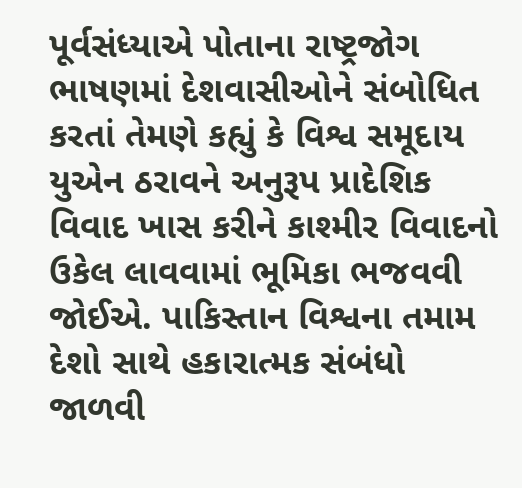પૂર્વસંધ્યાએ પોતાના રાષ્ટ્રજોગ ભાષણમાં દેશવાસીઓને સંબોધિત કરતાં તેમણે કહ્યું કે વિશ્વ સમૂદાય યુએન ઠરાવને અનુરૂપ પ્રાદેશિક વિવાદ ખાસ કરીને કાશ્મીર વિવાદનો ઉકેલ લાવવામાં ભૂમિકા ભજવવી જોઈએ. પાકિસ્તાન વિશ્વના તમામ દેશો સાથે હકારાત્મક સંબંધો જાળવી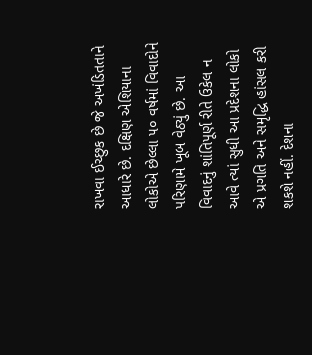રાખવા ઈચ્છુક છે જે અખંડિતતાને આધારે છે. દક્ષિણ એશિયાના લોકોએ છેલ્લા ૫૦ વર્ષમાં વિવાદોને પરિણામે ખૂબ વેઠ્યું છે. આ વિવાદનું શાંતિપૂર્ણ રીતે ઉકેલ ન આવે ત્યાં સુધી આ પ્રદેશના લોકો એ પ્રગતિ અને સમૃદ્ધિ હાંસલ કરી શકશે નહીં. દેશના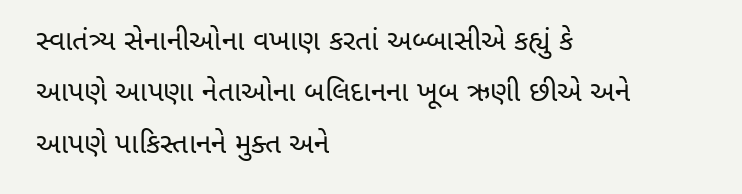સ્વાતંત્ર્ય સેનાનીઓના વખાણ કરતાં અબ્બાસીએ કહ્યું કે આપણે આપણા નેતાઓના બલિદાનના ખૂબ ઋણી છીએ અને આપણે પાકિસ્તાનને મુક્ત અને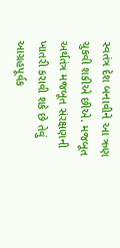સ્વતંત્ર દેશ બનાવીને આ ઋણ ચુકવી શકીએ છીએ. મજબૂત અર્થતંત્ર મજબૂત સંરક્ષણની ખાતરી કરાવી શકે છે તેવું આગ્રહપૂર્વક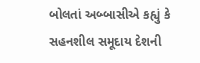બોલતાં અબ્બાસીએ કહ્યું કે સહનશીલ સમૂદાય દેશની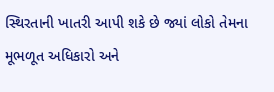સ્થિરતાની ખાતરી આપી શકે છે જ્યાં લોકો તેમના મૂભળૂત અધિકારો અને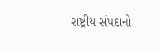રાષ્ટ્રીય સંપદાનો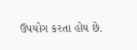ઉપયોગ કરતા હોય છે.